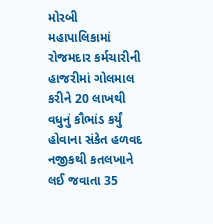મોરબી મહાપાલિકામાં રોજમદાર કર્મચારીની હાજરીમાં ગોલમાલ કરીને 20 લાખથી વધુનું કૌભાંડ કર્યું હોવાના સંકેત હળવદ નજીકથી કતલખાને લઈ જવાતા 35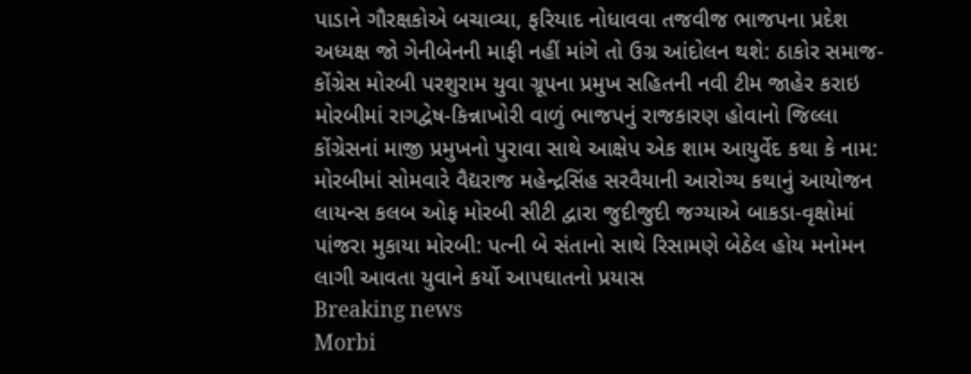પાડાને ગૌરક્ષકોએ બચાવ્યા, ફરિયાદ નોધાવવા તજવીજ ભાજપના પ્રદેશ અધ્યક્ષ જો ગેનીબેનની માફી નહીં માંગે તો ઉગ્ર આંદોલન થશે: ઠાકોર સમાજ-કોંગ્રેસ મોરબી પરશુરામ યુવા ગ્રૂપના પ્રમુખ સહિતની નવી ટીમ જાહેર કરાઇ મોરબીમાં રાગદ્વેષ-કિન્નાખોરી વાળું ભાજપનું રાજકારણ હોવાનો જિલ્લા કોંગ્રેસનાં માજી પ્રમુખનો પુરાવા સાથે આક્ષેપ એક શામ આયુર્વેદ કથા કે નામ: મોરબીમાં સોમવારે વૈદ્યરાજ મહેન્દ્રસિંહ સરવૈયાની આરોગ્ય કથાનું આયોજન લાયન્સ કલબ ઓફ મોરબી સીટી દ્વારા જુદીજુદી જગ્યાએ બાકડા-વૃક્ષોમાં પાંજરા મુકાયા મોરબી: પત્ની બે સંતાનો સાથે રિસામણે બેઠેલ હોય મનોમન લાગી આવતા યુવાને કર્યો આપઘાતનો પ્રયાસ
Breaking news
Morbi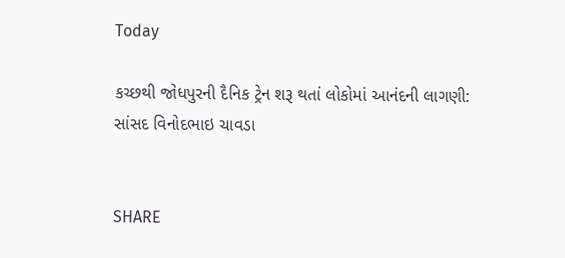Today

કચ્છથી જોધપુરની દૈનિક ટ્રેન શરૂ થતાં લોકોમાં આનંદની લાગણી: સાંસદ વિનોદભાઇ ચાવડા


SHARE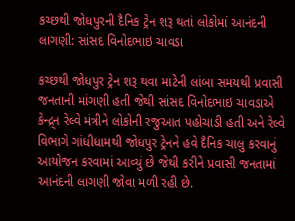કચ્છથી જોધપુરની દૈનિક ટ્રેન શરૂ થતાં લોકોમાં આનંદની લાગણી: સાંસદ વિનોદભાઇ ચાવડા

કચ્છથી જોધપુર ટ્રેન શરૂ થવા માટેની લાંબા સમયથી પ્રવાસી જનતાની માંગણી હતી જેથી સાંસદ વિનોદભાઇ ચાવડાએ કેન્દ્ર્ન રેલ્વે મંત્રીને લોકોની રજુઆત પહોચાડી હતી અને રેલ્વે વિભાગે ગાંધીધામથી જોધપુર ટ્રેનને હવે દૈનિક ચાલુ કરવાનું આયોજન કરવામાં આવ્યું છે જેથી કરીને પ્રવાસી જનતામાં આનંદની લાગણી જોવા મળી રહી છે.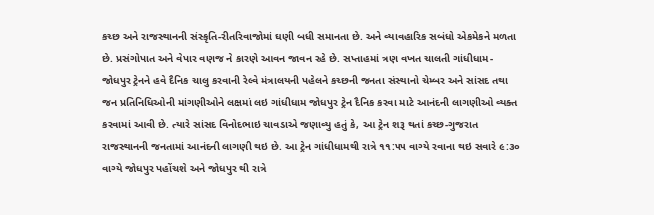કચ્છ અને રાજસ્થાનની સંસ્કૃતિ-રીતરિવાજોમાં ઘણી બધી સમાનતા છે. અને વ્યાવહારિક સબંધો એકમેકને મળતા છે. પ્રસંગોપાત અને વેપાર વણજ ને કારણે આવન જાવન રહે છે. સપ્તાહમાં ત્રણ વખત ચાલતી ગાંધીધામ-જોધપુર ટ્રેનને હવે દૈનિક ચાલુ કરવાની રેલ્વે મંત્રાલયની પહેલને કચ્છની જનતા સંસ્થાનો ચેમ્બર અને સાંસદ તથા જન પ્રતિનિધિઓની માંગણીઓને લક્ષમાં લઇ ગાંધીધામ જોધપુર ટ્રેન દૈનિક કરવા માટે આનંદની લાગણીઓ વ્યક્ત કરવામાં આવી છે. ત્યારે સાંસદ વિનોદભાઇ ચાવડાએ જણાવ્યુ હતું કે, આ ટ્રેન શરૂ થતાં કચ્છ-ગુજરાત રાજસ્થાનની જનતામાં આનંદની લાગણી થઇ છે. આ ટ્રેન ગાંધીધામથી રાત્રે ૧૧:૫૫ વાગ્યે રવાના થઇ સવારે ૯:૩૦ વાગ્યે જોધપુર પહોંચશે અને જોધપુર થી રાત્રે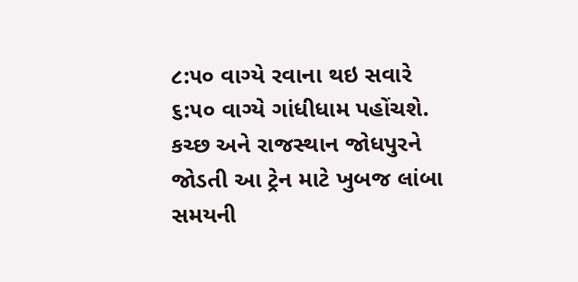૮:૫૦ વાગ્યે રવાના થઇ સવારે ૬:૫૦ વાગ્યે ગાંધીધામ પહોંચશે. કચ્છ અને રાજસ્થાન જોધપુરને જોડતી આ ટ્રેન માટે ખુબજ લાંબા સમયની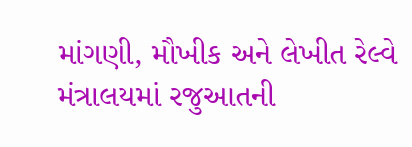માંગણી, મૌખીક અને લેખીત રેલ્વે મંત્રાલયમાં રજુઆતની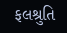ફલશ્રુતિ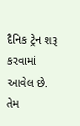દૈનિક ટ્રેન શરૂ કરવામાં આવેલ છે. તેમ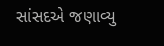સાંસદએ જણાવ્યુ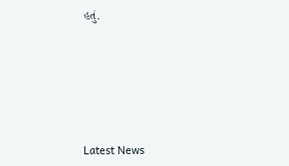હતું.






Latest News